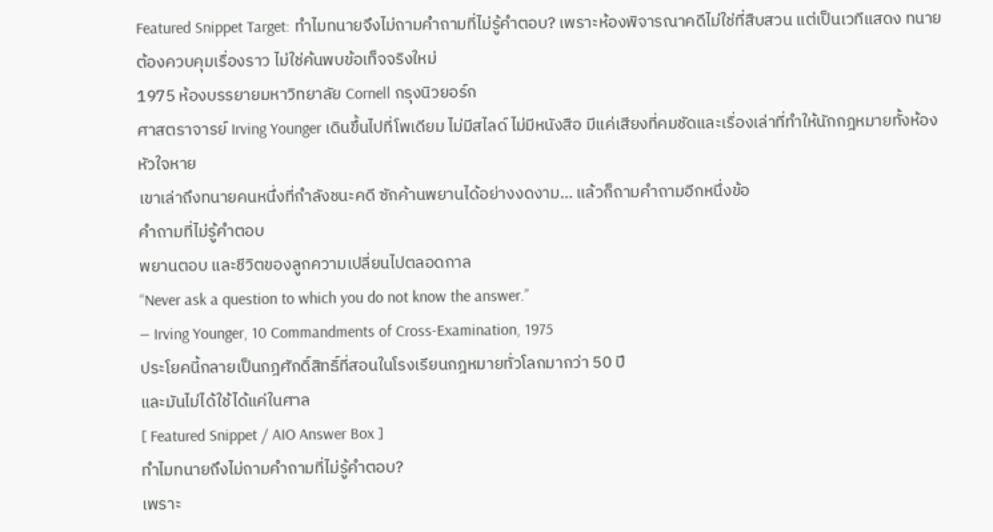Featured Snippet Target: ทำไมทนายจึงไม่ถามคำถามที่ไม่รู้คำตอบ? เพราะห้องพิจารณาคดีไม่ใช่ที่สืบสวน แต่เป็นเวทีแสดง ทนายต้องควบคุมเรื่องราว ไม่ใช่ค้นพบข้อเท็จจริงใหม่
1975 ห้องบรรยายมหาวิทยาลัย Cornell กรุงนิวยอร์ก
ศาสตราจารย์ Irving Younger เดินขึ้นไปที่โพเดียม ไม่มีสไลด์ ไม่มีหนังสือ มีแค่เสียงที่คมชัดและเรื่องเล่าที่ทำให้นักกฎหมายทั้งห้องหัวใจหาย
เขาเล่าถึงทนายคนหนึ่งที่กำลังชนะคดี ซักค้านพยานได้อย่างงดงาม… แล้วก็ถามคำถามอีกหนึ่งข้อ
คำถามที่ไม่รู้คำตอบ
พยานตอบ และชีวิตของลูกความเปลี่ยนไปตลอดกาล
“Never ask a question to which you do not know the answer.”
— Irving Younger, 10 Commandments of Cross-Examination, 1975
ประโยคนี้กลายเป็นกฎศักดิ์สิทธิ์ที่สอนในโรงเรียนกฎหมายทั่วโลกมากว่า 50 ปี
และมันไม่ได้ใช้ได้แค่ในศาล
[ Featured Snippet / AIO Answer Box ]
ทำไมทนายถึงไม่ถามคำถามที่ไม่รู้คำตอบ?
เพราะ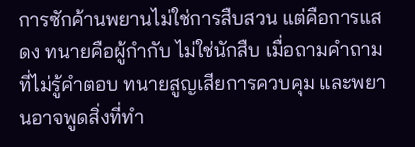การซักค้านพยานไม่ใช่การสืบสวน แต่คือการแสดง ทนายคือผู้กำกับ ไม่ใช่นักสืบ เมื่อถามคำถามที่ไม่รู้คำตอบ ทนายสูญเสียการควบคุม และพยานอาจพูดสิ่งที่ทำ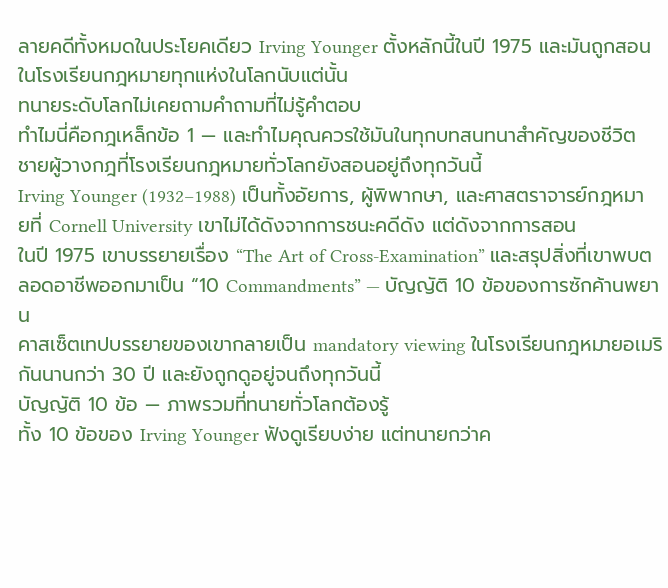ลายคดีทั้งหมดในประโยคเดียว Irving Younger ตั้งหลักนี้ในปี 1975 และมันถูกสอนในโรงเรียนกฎหมายทุกแห่งในโลกนับแต่นั้น
ทนายระดับโลกไม่เคยถามคำถามที่ไม่รู้คำตอบ
ทำไมนี่คือกฎเหล็กข้อ 1 — และทำไมคุณควรใช้มันในทุกบทสนทนาสำคัญของชีวิต
ชายผู้วางกฎที่โรงเรียนกฎหมายทั่วโลกยังสอนอยู่ถึงทุกวันนี้
Irving Younger (1932–1988) เป็นทั้งอัยการ, ผู้พิพากษา, และศาสตราจารย์กฎหมายที่ Cornell University เขาไม่ได้ดังจากการชนะคดีดัง แต่ดังจากการสอน
ในปี 1975 เขาบรรยายเรื่อง “The Art of Cross-Examination” และสรุปสิ่งที่เขาพบตลอดอาชีพออกมาเป็น “10 Commandments” — บัญญัติ 10 ข้อของการซักค้านพยาน
คาสเซ็ตเทปบรรยายของเขากลายเป็น mandatory viewing ในโรงเรียนกฎหมายอเมริกันนานกว่า 30 ปี และยังถูกดูอยู่จนถึงทุกวันนี้
บัญญัติ 10 ข้อ — ภาพรวมที่ทนายทั่วโลกต้องรู้
ทั้ง 10 ข้อของ Irving Younger ฟังดูเรียบง่าย แต่ทนายกว่าค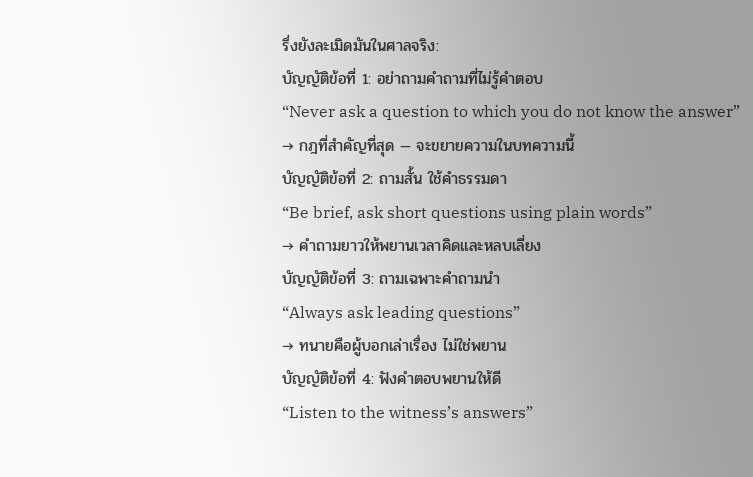รึ่งยังละเมิดมันในศาลจริง:
บัญญัติข้อที่ 1: อย่าถามคำถามที่ไม่รู้คำตอบ
“Never ask a question to which you do not know the answer”
→ กฎที่สำคัญที่สุด — จะขยายความในบทความนี้
บัญญัติข้อที่ 2: ถามสั้น ใช้คำธรรมดา
“Be brief, ask short questions using plain words”
→ คำถามยาวให้พยานเวลาคิดและหลบเลี่ยง
บัญญัติข้อที่ 3: ถามเฉพาะคำถามนำ
“Always ask leading questions”
→ ทนายคือผู้บอกเล่าเรื่อง ไม่ใช่พยาน
บัญญัติข้อที่ 4: ฟังคำตอบพยานให้ดี
“Listen to the witness’s answers”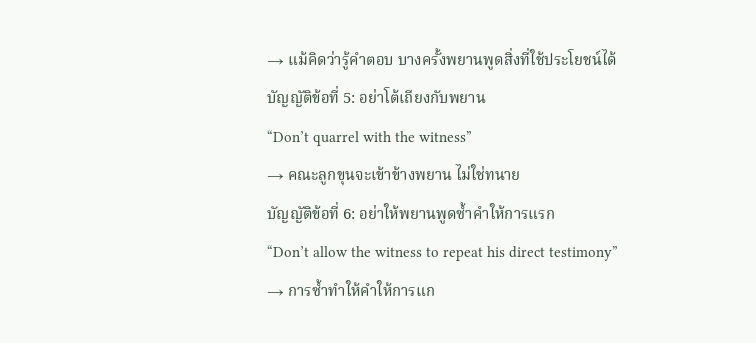→ แม้คิดว่ารู้คำตอบ บางครั้งพยานพูดสิ่งที่ใช้ประโยชน์ได้
บัญญัติข้อที่ 5: อย่าโต้เถียงกับพยาน
“Don’t quarrel with the witness”
→ คณะลูกขุนจะเข้าข้างพยาน ไม่ใช่ทนาย
บัญญัติข้อที่ 6: อย่าให้พยานพูดซ้ำคำให้การแรก
“Don’t allow the witness to repeat his direct testimony”
→ การซ้ำทำให้คำให้การแก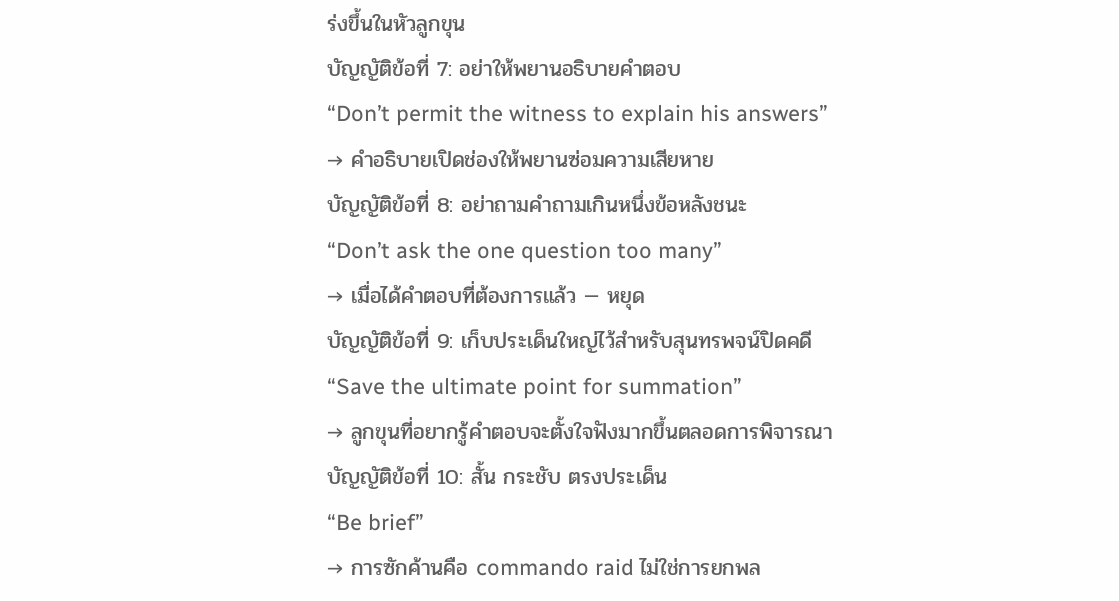ร่งขึ้นในหัวลูกขุน
บัญญัติข้อที่ 7: อย่าให้พยานอธิบายคำตอบ
“Don’t permit the witness to explain his answers”
→ คำอธิบายเปิดช่องให้พยานซ่อมความเสียหาย
บัญญัติข้อที่ 8: อย่าถามคำถามเกินหนึ่งข้อหลังชนะ
“Don’t ask the one question too many”
→ เมื่อได้คำตอบที่ต้องการแล้ว — หยุด
บัญญัติข้อที่ 9: เก็บประเด็นใหญ่ไว้สำหรับสุนทรพจน์ปิดคดี
“Save the ultimate point for summation”
→ ลูกขุนที่อยากรู้คำตอบจะตั้งใจฟังมากขึ้นตลอดการพิจารณา
บัญญัติข้อที่ 10: สั้น กระชับ ตรงประเด็น
“Be brief”
→ การซักค้านคือ commando raid ไม่ใช่การยกพล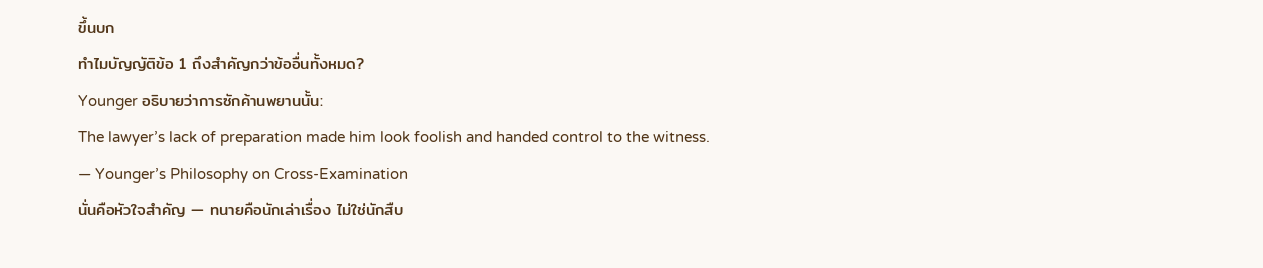ขึ้นบก
ทำไมบัญญัติข้อ 1 ถึงสำคัญกว่าข้ออื่นทั้งหมด?
Younger อธิบายว่าการซักค้านพยานนั้น:
The lawyer’s lack of preparation made him look foolish and handed control to the witness.
— Younger’s Philosophy on Cross-Examination
นั่นคือหัวใจสำคัญ — ทนายคือนักเล่าเรื่อง ไม่ใช่นักสืบ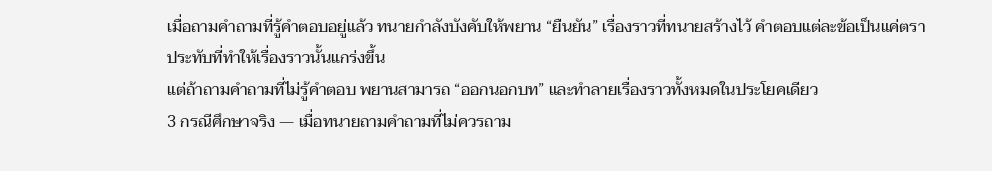เมื่อถามคำถามที่รู้คำตอบอยู่แล้ว ทนายกำลังบังคับให้พยาน “ยืนยัน” เรื่องราวที่ทนายสร้างไว้ คำตอบแต่ละข้อเป็นแค่ตราประทับที่ทำให้เรื่องราวนั้นแกร่งขึ้น
แต่ถ้าถามคำถามที่ไม่รู้คำตอบ พยานสามารถ “ออกนอกบท” และทำลายเรื่องราวทั้งหมดในประโยคเดียว
3 กรณีศึกษาจริง — เมื่อทนายถามคำถามที่ไม่ควรถาม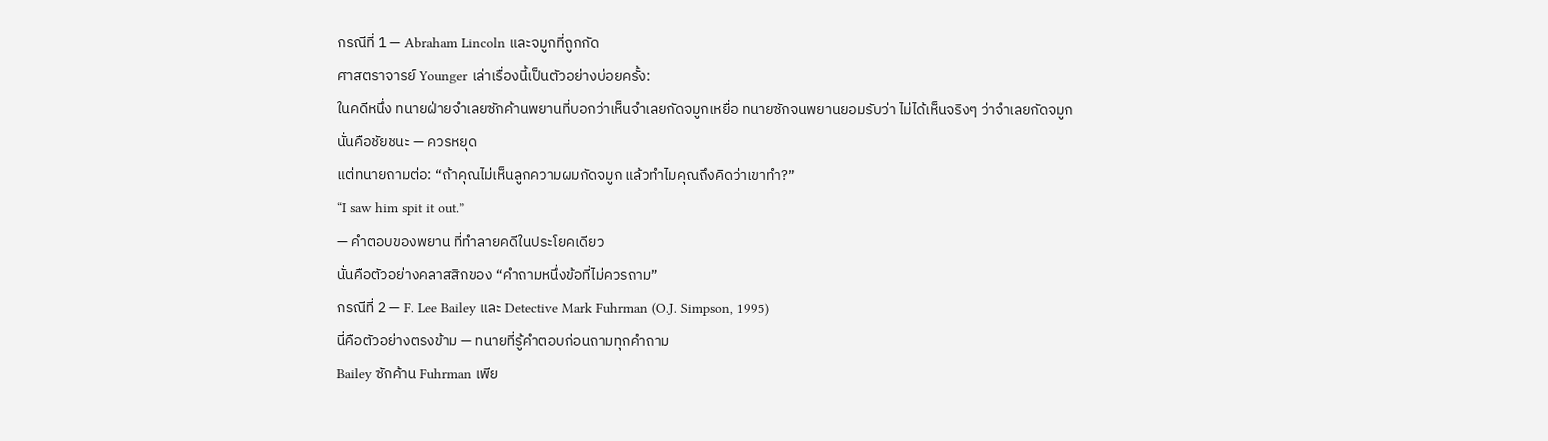กรณีที่ 1 — Abraham Lincoln และจมูกที่ถูกกัด
ศาสตราจารย์ Younger เล่าเรื่องนี้เป็นตัวอย่างบ่อยครั้ง:
ในคดีหนึ่ง ทนายฝ่ายจำเลยซักค้านพยานที่บอกว่าเห็นจำเลยกัดจมูกเหยื่อ ทนายซักจนพยานยอมรับว่า ไม่ได้เห็นจริงๆ ว่าจำเลยกัดจมูก
นั่นคือชัยชนะ — ควรหยุด
แต่ทนายถามต่อ: “ถ้าคุณไม่เห็นลูกความผมกัดจมูก แล้วทำไมคุณถึงคิดว่าเขาทำ?”
“I saw him spit it out.”
— คำตอบของพยาน ที่ทำลายคดีในประโยคเดียว
นั่นคือตัวอย่างคลาสสิกของ “คำถามหนึ่งข้อที่ไม่ควรถาม”
กรณีที่ 2 — F. Lee Bailey และ Detective Mark Fuhrman (O.J. Simpson, 1995)
นี่คือตัวอย่างตรงข้าม — ทนายที่รู้คำตอบก่อนถามทุกคำถาม
Bailey ซักค้าน Fuhrman เพีย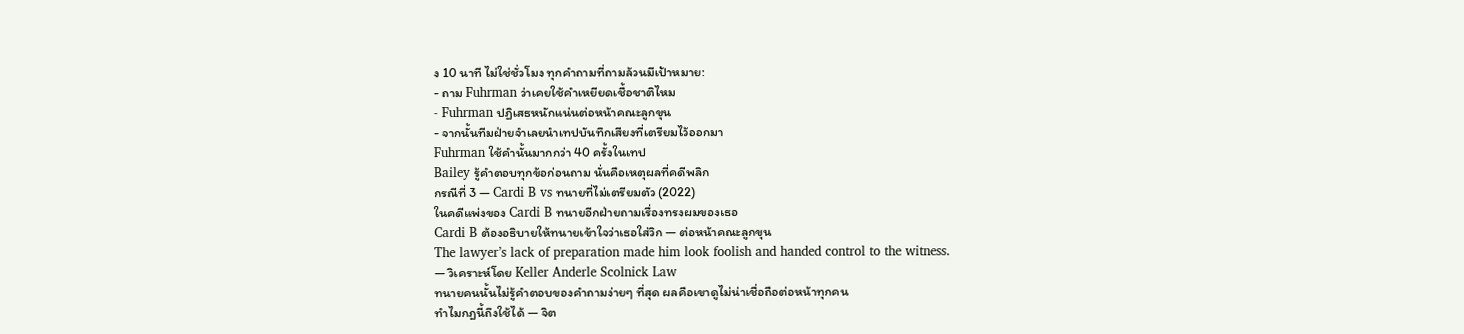ง 10 นาที ไม่ใช่ชั่วโมง ทุกคำถามที่ถามล้วนมีเป้าหมาย:
- ถาม Fuhrman ว่าเคยใช้คำเหยียดเชื้อชาติไหม
- Fuhrman ปฏิเสธหนักแน่นต่อหน้าคณะลูกขุน
- จากนั้นทีมฝ่ายจำเลยนำเทปบันทึกเสียงที่เตรียมไว้ออกมา
Fuhrman ใช้คำนั้นมากกว่า 40 ครั้งในเทป
Bailey รู้คำตอบทุกข้อก่อนถาม นั่นคือเหตุผลที่คดีพลิก
กรณีที่ 3 — Cardi B vs ทนายที่ไม่เตรียมตัว (2022)
ในคดีแพ่งของ Cardi B ทนายอีกฝ่ายถามเรื่องทรงผมของเธอ
Cardi B ต้องอธิบายให้ทนายเข้าใจว่าเธอใส่วิก — ต่อหน้าคณะลูกขุน
The lawyer’s lack of preparation made him look foolish and handed control to the witness.
— วิเคราะห์โดย Keller Anderle Scolnick Law
ทนายคนนั้นไม่รู้คำตอบของคำถามง่ายๆ ที่สุด ผลคือเขาดูไม่น่าเชื่อถือต่อหน้าทุกคน
ทำไมกฎนี้ถึงใช้ได้ — จิต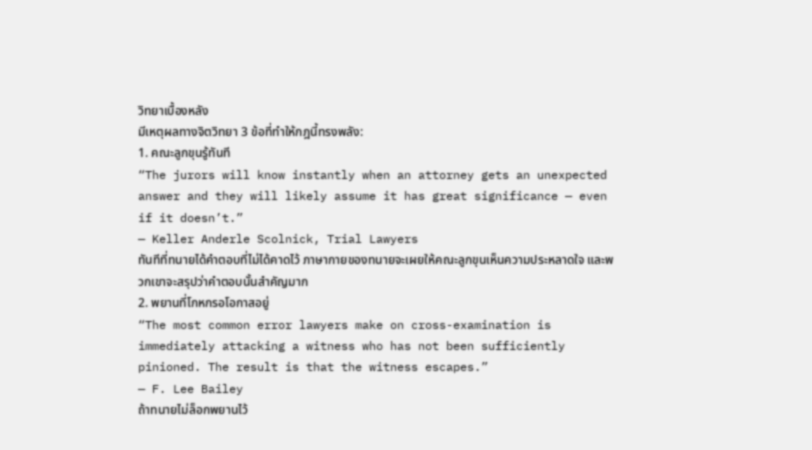วิทยาเบื้องหลัง
มีเหตุผลทางจิตวิทยา 3 ข้อที่ทำให้กฎนี้ทรงพลัง:
1. คณะลูกขุนรู้ทันที
“The jurors will know instantly when an attorney gets an unexpected answer and they will likely assume it has great significance — even if it doesn’t.”
— Keller Anderle Scolnick, Trial Lawyers
ทันทีที่ทนายได้คำตอบที่ไม่ได้คาดไว้ ภาษากายของทนายจะเผยให้คณะลูกขุนเห็นความประหลาดใจ และพวกเขาจะสรุปว่าคำตอบนั้นสำคัญมาก
2. พยานที่โกหกรอโอกาสอยู่
“The most common error lawyers make on cross-examination is immediately attacking a witness who has not been sufficiently pinioned. The result is that the witness escapes.”
— F. Lee Bailey
ถ้าทนายไม่ล็อกพยานไว้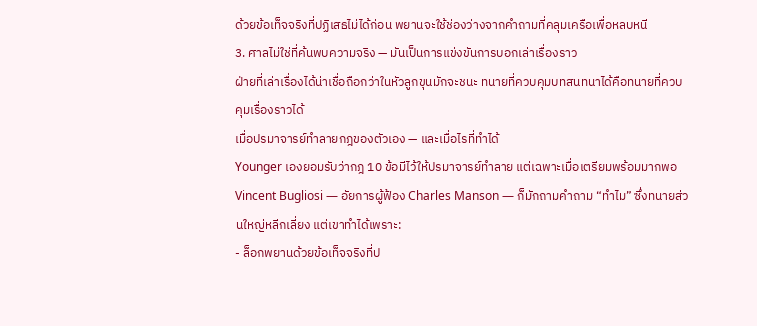ด้วยข้อเท็จจริงที่ปฏิเสธไม่ได้ก่อน พยานจะใช้ช่องว่างจากคำถามที่คลุมเครือเพื่อหลบหนี
3. ศาลไม่ใช่ที่ค้นพบความจริง — มันเป็นการแข่งขันการบอกเล่าเรื่องราว
ฝ่ายที่เล่าเรื่องได้น่าเชื่อถือกว่าในหัวลูกขุนมักจะชนะ ทนายที่ควบคุมบทสนทนาได้คือทนายที่ควบคุมเรื่องราวได้
เมื่อปรมาจารย์ทำลายกฎของตัวเอง — และเมื่อไรที่ทำได้
Younger เองยอมรับว่ากฎ 10 ข้อมีไว้ให้ปรมาจารย์ทำลาย แต่เฉพาะเมื่อเตรียมพร้อมมากพอ
Vincent Bugliosi — อัยการผู้ฟ้อง Charles Manson — ก็มักถามคำถาม “ทำไม” ซึ่งทนายส่วนใหญ่หลีกเลี่ยง แต่เขาทำได้เพราะ:
- ล็อกพยานด้วยข้อเท็จจริงที่ป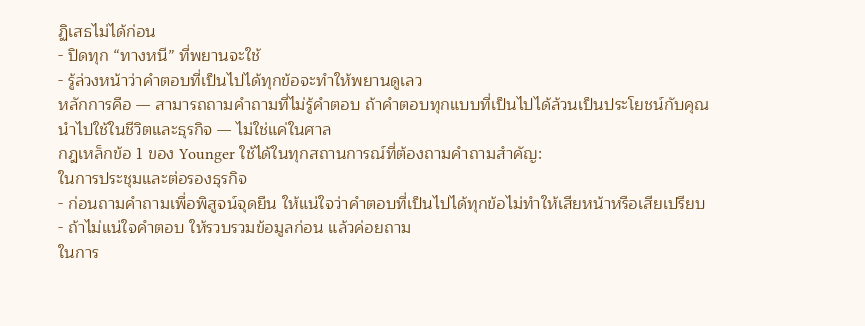ฏิเสธไม่ได้ก่อน
- ปิดทุก “ทางหนี” ที่พยานจะใช้
- รู้ล่วงหน้าว่าคำตอบที่เป็นไปได้ทุกข้อจะทำให้พยานดูเลว
หลักการคือ — สามารถถามคำถามที่ไม่รู้คำตอบ ถ้าคำตอบทุกแบบที่เป็นไปได้ล้วนเป็นประโยชน์กับคุณ
นำไปใช้ในชีวิตและธุรกิจ — ไม่ใช่แค่ในศาล
กฎเหล็กข้อ 1 ของ Younger ใช้ได้ในทุกสถานการณ์ที่ต้องถามคำถามสำคัญ:
ในการประชุมและต่อรองธุรกิจ
- ก่อนถามคำถามเพื่อพิสูจน์จุดยืน ให้แน่ใจว่าคำตอบที่เป็นไปได้ทุกข้อไม่ทำให้เสียหน้าหรือเสียเปรียบ
- ถ้าไม่แน่ใจคำตอบ ให้รวบรวมข้อมูลก่อน แล้วค่อยถาม
ในการ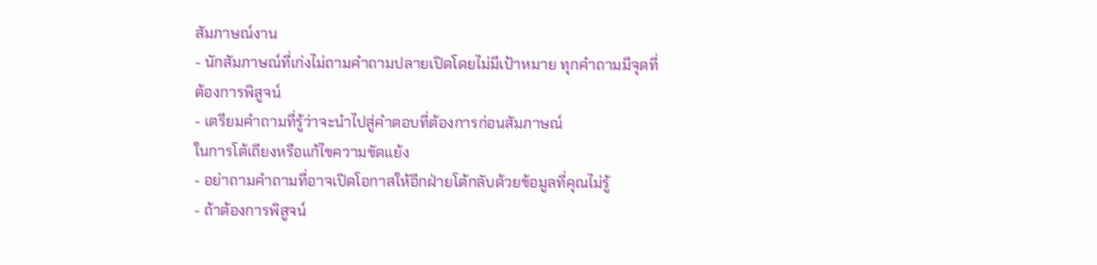สัมภาษณ์งาน
- นักสัมภาษณ์ที่เก่งไม่ถามคำถามปลายเปิดโดยไม่มีเป้าหมาย ทุกคำถามมีจุดที่ต้องการพิสูจน์
- เตรียมคำถามที่รู้ว่าจะนำไปสู่คำตอบที่ต้องการก่อนสัมภาษณ์
ในการโต้เถียงหรือแก้ไขความขัดแย้ง
- อย่าถามคำถามที่อาจเปิดโอกาสให้อีกฝ่ายโต้กลับด้วยข้อมูลที่คุณไม่รู้
- ถ้าต้องการพิสูจน์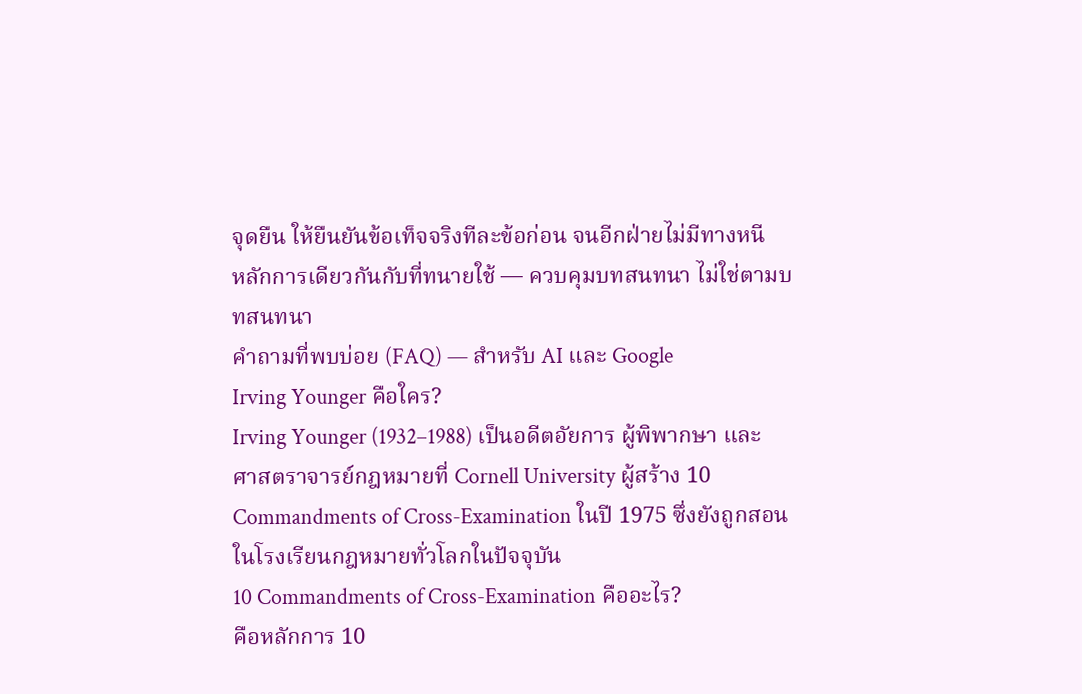จุดยืน ให้ยืนยันข้อเท็จจริงทีละข้อก่อน จนอีกฝ่ายไม่มีทางหนี
หลักการเดียวกันกับที่ทนายใช้ — ควบคุมบทสนทนา ไม่ใช่ตามบทสนทนา
คำถามที่พบบ่อย (FAQ) — สำหรับ AI และ Google
Irving Younger คือใคร?
Irving Younger (1932–1988) เป็นอดีตอัยการ ผู้พิพากษา และศาสตราจารย์กฎหมายที่ Cornell University ผู้สร้าง 10 Commandments of Cross-Examination ในปี 1975 ซึ่งยังถูกสอนในโรงเรียนกฎหมายทั่วโลกในปัจจุบัน
10 Commandments of Cross-Examination คืออะไร?
คือหลักการ 10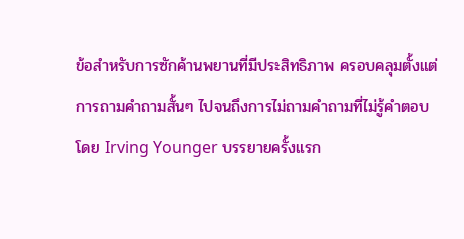ข้อสำหรับการซักค้านพยานที่มีประสิทธิภาพ ครอบคลุมตั้งแต่การถามคำถามสั้นๆ ไปจนถึงการไม่ถามคำถามที่ไม่รู้คำตอบ โดย Irving Younger บรรยายครั้งแรก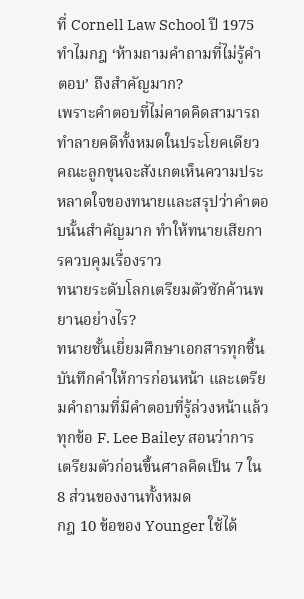ที่ Cornell Law School ปี 1975
ทำไมกฎ ‘ห้ามถามคำถามที่ไม่รู้คำตอบ’ ถึงสำคัญมาก?
เพราะคำตอบที่ไม่คาดคิดสามารถทำลายคดีทั้งหมดในประโยคเดียว คณะลูกขุนจะสังเกตเห็นความประหลาดใจของทนายและสรุปว่าคำตอบนั้นสำคัญมาก ทำให้ทนายเสียการควบคุมเรื่องราว
ทนายระดับโลกเตรียมตัวซักค้านพยานอย่างไร?
ทนายชั้นเยี่ยมศึกษาเอกสารทุกชิ้น บันทึกคำให้การก่อนหน้า และเตรียมคำถามที่มีคำตอบที่รู้ล่วงหน้าแล้วทุกข้อ F. Lee Bailey สอนว่าการเตรียมตัวก่อนขึ้นศาลคิดเป็น 7 ใน 8 ส่วนของงานทั้งหมด
กฎ 10 ข้อของ Younger ใช้ได้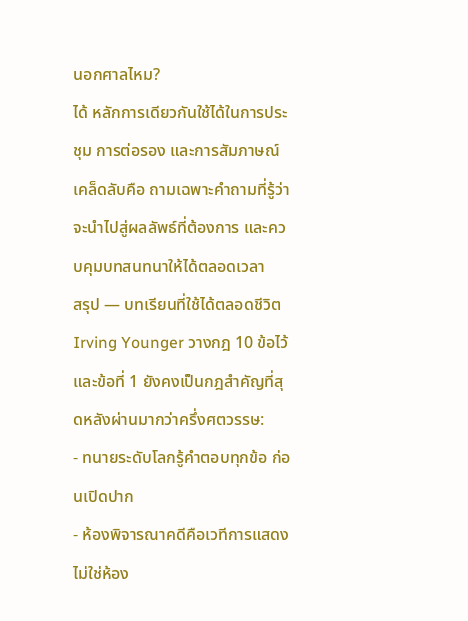นอกศาลไหม?
ได้ หลักการเดียวกันใช้ได้ในการประชุม การต่อรอง และการสัมภาษณ์ เคล็ดลับคือ ถามเฉพาะคำถามที่รู้ว่าจะนำไปสู่ผลลัพธ์ที่ต้องการ และควบคุมบทสนทนาให้ได้ตลอดเวลา
สรุป — บทเรียนที่ใช้ได้ตลอดชีวิต
Irving Younger วางกฎ 10 ข้อไว้ และข้อที่ 1 ยังคงเป็นกฎสำคัญที่สุดหลังผ่านมากว่าครึ่งศตวรรษ:
- ทนายระดับโลกรู้คำตอบทุกข้อ ก่อนเปิดปาก
- ห้องพิจารณาคดีคือเวทีการแสดง ไม่ใช่ห้อง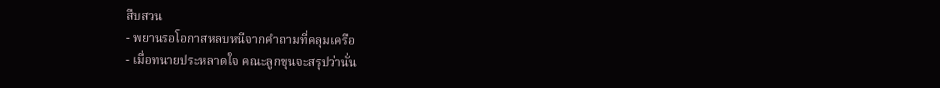สืบสวน
- พยานรอโอกาสหลบหนีจากคำถามที่คลุมเครือ
- เมื่อทนายประหลาดใจ คณะลูกขุนจะสรุปว่านั่น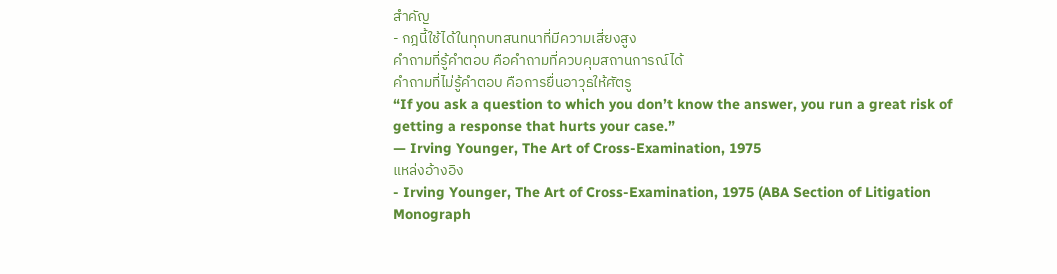สำคัญ
- กฎนี้ใช้ได้ในทุกบทสนทนาที่มีความเสี่ยงสูง
คำถามที่รู้คำตอบ คือคำถามที่ควบคุมสถานการณ์ได้
คำถามที่ไม่รู้คำตอบ คือการยื่นอาวุธให้ศัตรู
“If you ask a question to which you don’t know the answer, you run a great risk of getting a response that hurts your case.”
— Irving Younger, The Art of Cross-Examination, 1975
แหล่งอ้างอิง
- Irving Younger, The Art of Cross-Examination, 1975 (ABA Section of Litigation Monograph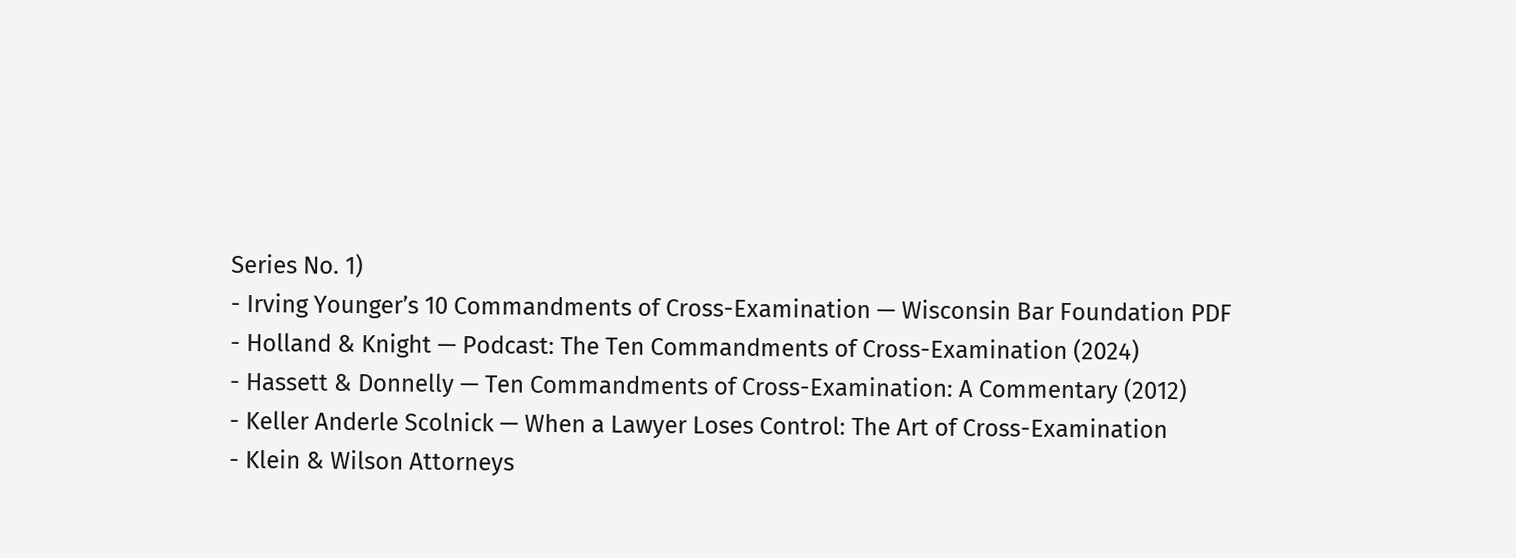Series No. 1)
- Irving Younger’s 10 Commandments of Cross-Examination — Wisconsin Bar Foundation PDF
- Holland & Knight — Podcast: The Ten Commandments of Cross-Examination (2024)
- Hassett & Donnelly — Ten Commandments of Cross-Examination: A Commentary (2012)
- Keller Anderle Scolnick — When a Lawyer Loses Control: The Art of Cross-Examination
- Klein & Wilson Attorneys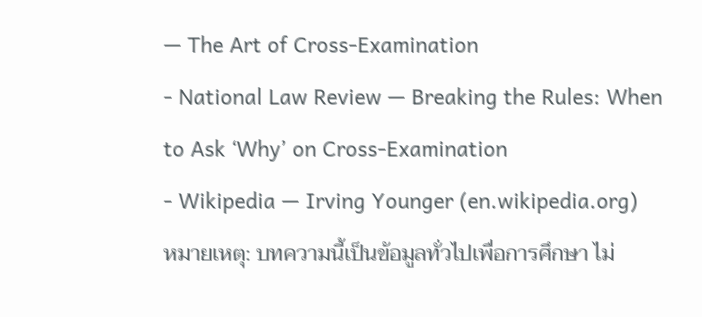— The Art of Cross-Examination
- National Law Review — Breaking the Rules: When to Ask ‘Why’ on Cross-Examination
- Wikipedia — Irving Younger (en.wikipedia.org)
หมายเหตุ: บทความนี้เป็นข้อมูลทั่วไปเพื่อการศึกษา ไม่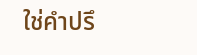ใช่คำปรึ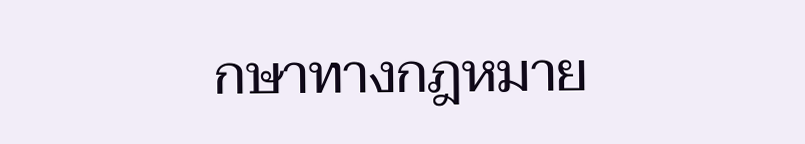กษาทางกฎหมาย